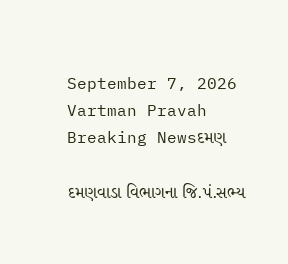September 7, 2026
Vartman Pravah
Breaking Newsદમણ

દમણવાડા વિભાગના જિ.પં.સભ્‍ય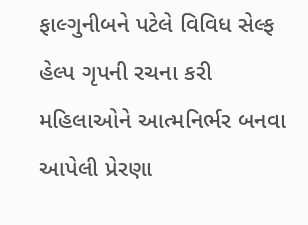ફાલ્‍ગુનીબને પટેલે વિવિધ સેલ્‍ફ હેલ્‍પ ગૃપની રચના કરી મહિલાઓને આત્‍મનિર્ભર બનવા આપેલી પ્રેરણા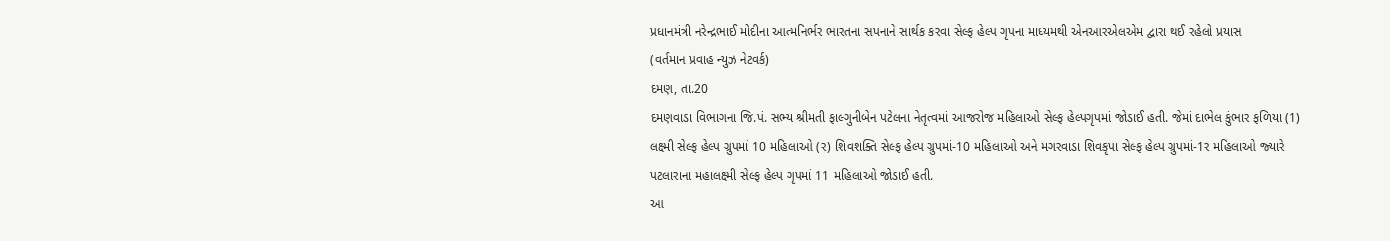પ્રધાનમંત્રી નરેન્‍દ્રભાઈ મોદીના આત્‍મનિર્ભર ભારતના સપનાને સાર્થક કરવા સેલ્‍ફ હેલ્‍પ ગૃપના માધ્‍યમથી એનઆરએલએમ દ્વારા થઈ રહેલો પ્રયાસ
(વર્તમાન પ્રવાહ ન્‍યુઝ નેટવર્ક)
દમણ, તા.20
દમણવાડા વિભાગના જિ.પં. સભ્‍ય શ્રીમતી ફાલ્‍ગુનીબેન પટેલના નેતૃત્‍વમાં આજરોજ મહિલાઓ સેલ્‍ફ હેલ્‍પગૃપમાં જોડાઈ હતી. જેમાં દાભેલ કુંભાર ફળિયા (1) લક્ષ્મી સેલ્‍ફ હેલ્‍પ ગ્રુપમાં 10 મહિલાઓ (ર) શિવશક્‍તિ સેલ્‍ફ હેલ્‍પ ગ્રુપમાં-10 મહિલાઓ અને મગરવાડા શિવકૃપા સેલ્‍ફ હેલ્‍પ ગ્રુપમાં-1ર મહિલાઓ જ્‍યારે પટલારાના મહાલક્ષ્મી સેલ્‍ફ હેલ્‍પ ગૃપમાં 11 મહિલાઓ જોડાઈ હતી.
આ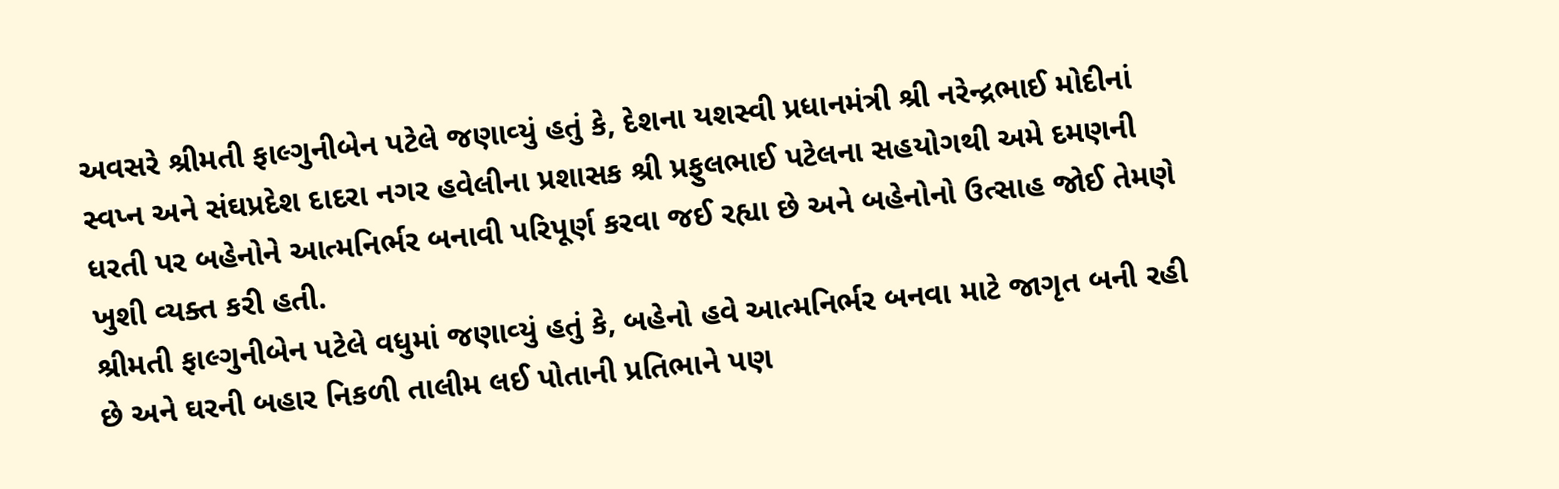અવસરે શ્રીમતી ફાલ્‍ગુનીબેન પટેલે જણાવ્‍યું હતું કે, દેશના યશસ્‍વી પ્રધાનમંત્રી શ્રી નરેન્‍દ્રભાઈ મોદીનાં સ્‍વપ્ન અને સંઘપ્રદેશ દાદરા નગર હવેલીના પ્રશાસક શ્રી પ્રફુલભાઈ પટેલના સહયોગથી અમે દમણની ધરતી પર બહેનોને આત્‍મનિર્ભર બનાવી પરિપૂર્ણ કરવા જઈ રહ્યા છે અને બહેનોનો ઉત્‍સાહ જોઈ તેમણે ખુશી વ્‍યક્‍ત કરી હતી.
શ્રીમતી ફાલ્‍ગુનીબેન પટેલે વધુમાં જણાવ્‍યું હતું કે, બહેનો હવે આત્‍મનિર્ભર બનવા માટે જાગૃત બની રહી છે અને ઘરની બહાર નિકળી તાલીમ લઈ પોતાની પ્રતિભાને પણ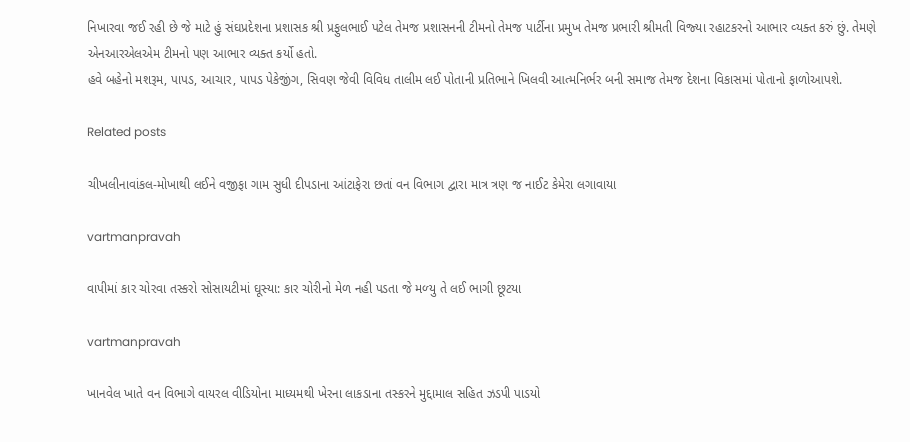નિખારવા જઈ રહી છે જે માટે હું સંઘપ્રદેશના પ્રશાસક શ્રી પ્રફુલભાઈ પટેલ તેમજ પ્રશાસનની ટીમનો તેમજ પાર્ટીના પ્રમુખ તેમજ પ્રભારી શ્રીમતી વિજ્‍યા રહાટકરનો આભાર વ્‍યક્‍ત કરું છું. તેમણે એનઆરએલએમ ટીમનો પણ આભાર વ્‍યક્‍ત કર્યો હતો.
હવે બહેનો મશરૂમ, પાપડ, આચાર, પાપડ પેકેજીંગ, સિવણ જેવી વિવિધ તાલીમ લઈ પોતાની પ્રતિભાને ખિલવી આત્‍મનિર્ભર બની સમાજ તેમજ દેશના વિકાસમાં પોતાનો ફાળોઆપશે.

Related posts

ચીખલીનાવાંકલ-મોખાથી લઈને વજીફા ગામ સુધી દીપડાના આંટાફેરા છતાં વન વિભાગ દ્વારા માત્ર ત્રણ જ નાઈટ કેમેરા લગાવાયા

vartmanpravah

વાપીમાં કાર ચોરવા તસ્‍કરો સોસાયટીમાં ઘૂસ્‍યા: કાર ચોરીનો મેળ નહી પડતા જે મળ્‍યુ તે લઈ ભાગી છૂટયા

vartmanpravah

ખાનવેલ ખાતે વન વિભાગે વાયરલ વીડિયોના માધ્‍યમથી ખેરના લાકડાના તસ્‍કરને મુદ્દામાલ સહિત ઝડપી પાડયો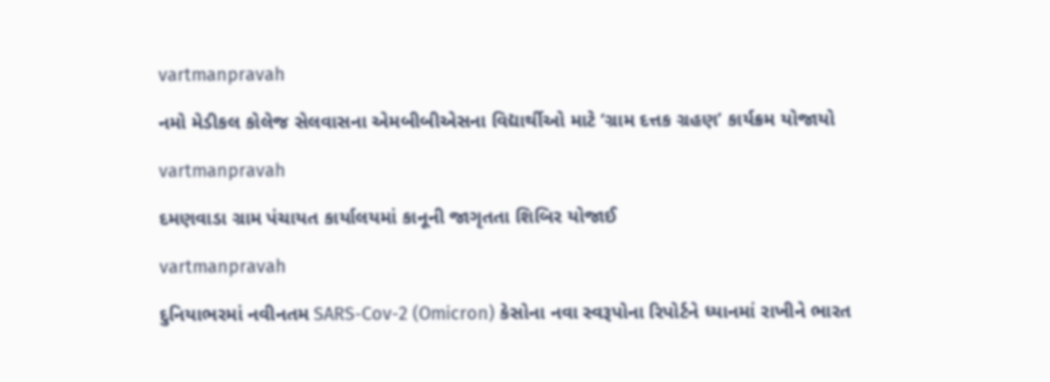vartmanpravah

નમો મેડીકલ કોલેજ સેલવાસના એમબીબીએસના વિદ્યાર્થીઓ માટે ‘ગ્રામ દત્તક ગ્રહણ’ કાર્યક્રમ યોજાયો

vartmanpravah

દમણવાડા ગ્રામ પંચાયત કાર્યાલયમાં કાનૂની જાગૃતતા શિબિર યોજાઈ

vartmanpravah

દુનિયાભરમાં નવીનતમ SARS-Cov-2 (Omicron) કેસોના નવા સ્વરૂપોના રિપોર્ટને ધ્યાનમાં રાખીને ભારત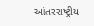આંતરરાષ્ટ્રીય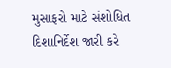મુસાફરો માટે સંશોધિત દિશાનિર્દેશ જારી કરે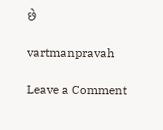છે

vartmanpravah

Leave a Comment